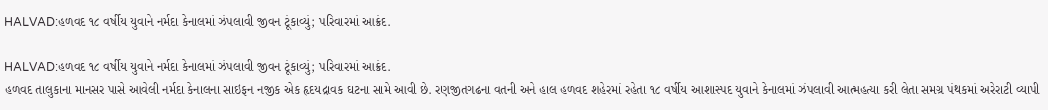HALVAD:હળવદ ૧૮ વર્ષીય યુવાને નર્મદા કેનાલમાં ઝંપલાવી જીવન ટૂંકાવ્યું; પરિવારમાં આક્રંદ.

HALVAD:હળવદ ૧૮ વર્ષીય યુવાને નર્મદા કેનાલમાં ઝંપલાવી જીવન ટૂંકાવ્યું; પરિવારમાં આક્રંદ.
હળવદ તાલુકાના માનસર પાસે આવેલી નર્મદા કેનાલના સાઇફન નજીક એક હૃદયદ્રાવક ઘટના સામે આવી છે. રણજીતગઢના વતની અને હાલ હળવદ શહેરમાં રહેતા ૧૮ વર્ષીય આશાસ્પદ યુવાને કેનાલમાં ઝંપલાવી આત્મહત્યા કરી લેતા સમગ્ર પંથકમાં અરેરાટી વ્યાપી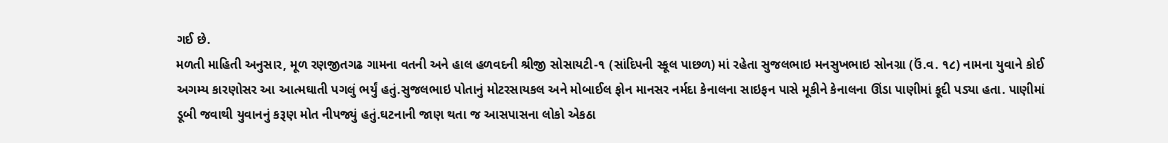ગઈ છે.
મળતી માહિતી અનુસાર, મૂળ રણજીતગઢ ગામના વતની અને હાલ હળવદની શ્રીજી સોસાયટી-૧ (સાંદિપની સ્કૂલ પાછળ) માં રહેતા સુજલભાઇ મનસુખભાઇ સોનગ્રા (ઉં.વ. ૧૮) નામના યુવાને કોઈ અગમ્ય કારણોસર આ આત્મઘાતી પગલું ભર્યું હતું.સુજલભાઇ પોતાનું મોટરસાયકલ અને મોબાઈલ ફોન માનસર નર્મદા કેનાલના સાઇફન પાસે મૂકીને કેનાલના ઊંડા પાણીમાં કૂદી પડ્યા હતા. પાણીમાં ડૂબી જવાથી યુવાનનું કરૂણ મોત નીપજ્યું હતું.ઘટનાની જાણ થતા જ આસપાસના લોકો એકઠા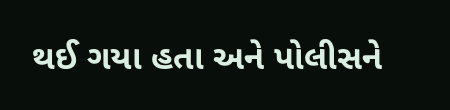થઈ ગયા હતા અને પોલીસને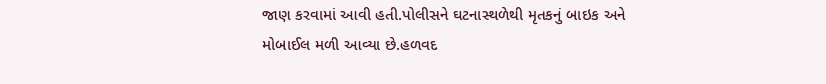જાણ કરવામાં આવી હતી.પોલીસને ઘટનાસ્થળેથી મૃતકનું બાઇક અને મોબાઈલ મળી આવ્યા છે.હળવદ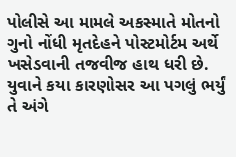પોલીસે આ મામલે અકસ્માતે મોતનો ગુનો નોંધી મૃતદેહને પોસ્ટમોર્ટમ અર્થે ખસેડવાની તજવીજ હાથ ધરી છે. યુવાને કયા કારણોસર આ પગલું ભર્યું તે અંગે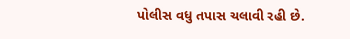પોલીસ વધુ તપાસ ચલાવી રહી છે.